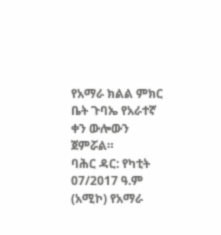የአማራ ክልል ምክር ቤት ጉባኤ የአራተኛ ቀን ውሎውን ጀምሯል።
ባሕር ዳር: የካቲት 07/2017 ዓ.ም (አሚኮ) የአማራ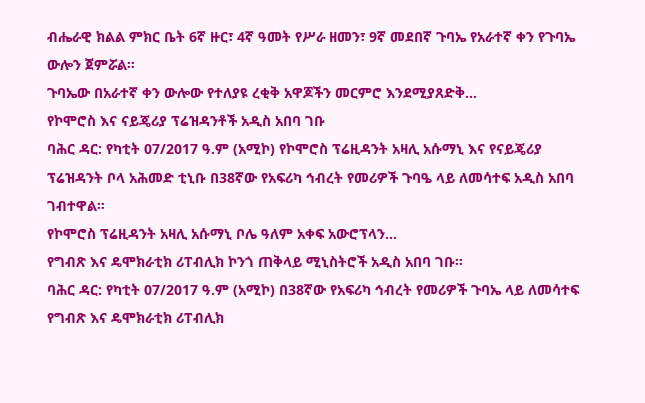ብሔራዊ ክልል ምክር ቤት 6ኛ ዙር፣ 4ኛ ዓመት የሥራ ዘመን፣ 9ኛ መደበኛ ጉባኤ የአራተኛ ቀን የጉባኤ ውሎን ጀምሯል።
ጉባኤው በአራተኛ ቀን ውሎው የተለያዩ ረቂቅ አዋጆችን መርምሮ እንደሚያጸድቅ...
የኮሞሮስ እና ናይጄሪያ ፕሬዝዳንቶች አዲስ አበባ ገቡ
ባሕር ዳር: የካቲት 07/2017 ዓ.ም (አሚኮ) የኮሞሮስ ፕሬዚዳንት አዛሊ አሱማኒ እና የናይጄሪያ ፕሬዝዳንት ቦላ አሕመድ ቲኒቡ በ38ኛው የአፍሪካ ኅብረት የመሪዎች ጉባዔ ላይ ለመሳተፍ አዲስ አበባ ገብተዋል።
የኮሞሮስ ፕሬዚዳንት አዛሊ አሱማኒ ቦሌ ዓለም አቀፍ አውሮፕላን...
የግብጽ እና ዴሞክራቲክ ሪፐብሊክ ኮንጎ ጠቅላይ ሚኒስትሮች አዲስ አበባ ገቡ።
ባሕር ዳር: የካቲት 07/2017 ዓ.ም (አሚኮ) በ38ኛው የአፍሪካ ኅብረት የመሪዎች ጉባኤ ላይ ለመሳተፍ የግብጽ እና ዴሞክራቲክ ሪፐብሊክ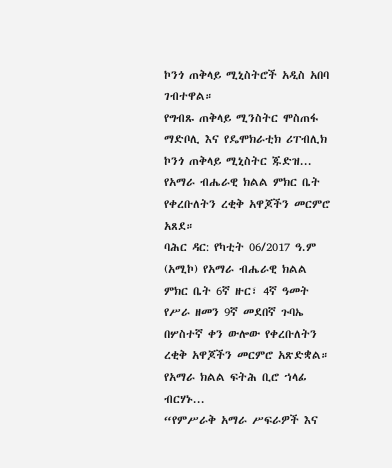ኮንጎ ጠቅላይ ሚኒስትሮች አዲስ አበባ ገብተዋል።
የግብጹ ጠቅላይ ሚንስትር ሞስጠፋ ማድቦሊ እና የዴሞክራቲክ ሪፐብሊክ ኮንጎ ጠቅላይ ሚኒስትር ጁድዝ...
የአማራ ብሔራዊ ክልል ምክር ቤት የቀረቡለትን ረቂቅ አዋጆችን መርምሮ አጸደ።
ባሕር ዳር: የካቲት 06/2017 ዓ.ም (አሚኮ) የአማራ ብሔራዊ ክልል ምክር ቤት 6ኛ ዙር፣ 4ኛ ዓመት የሥራ ዘመን 9ኛ መደበኛ ጉባኤ በሦስተኛ ቀን ውሎው የቀረቡለትን ረቂቅ አዋጆችን መርምሮ አጽድቋል።
የአማራ ክልል ፍትሕ ቢሮ ኀላፊ ብርሃኑ...
“የምሥራቅ አማራ ሥፍራዎች እና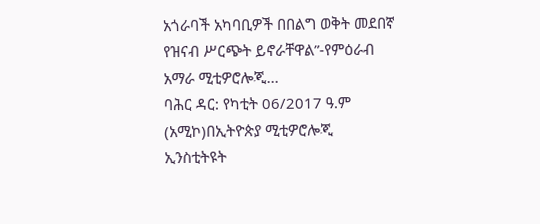አጎራባች አካባቢዎች በበልግ ወቅት መደበኛ የዝናብ ሥርጭት ይኖራቸዋል”-የምዕራብ አማራ ሚቲዎሮሎጂ...
ባሕር ዳር: የካቲት 06/2017 ዓ.ም (አሚኮ)በኢትዮጵያ ሚቲዎሮሎጂ ኢንስቲትዩት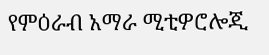የምዕራብ አማራ ሚቲዎሮሎጂ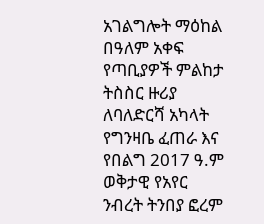አገልግሎት ማዕከል በዓለም አቀፍ የጣቢያዎች ምልከታ ትስስር ዙሪያ ለባለድርሻ አካላት የግንዛቤ ፈጠራ እና የበልግ 2017 ዓ.ም ወቅታዊ የአየር ንብረት ትንበያ ፎረም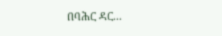በባሕር ዳር...